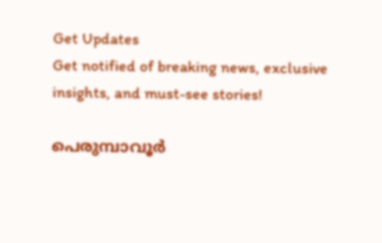Get Updates
Get notified of breaking news, exclusive insights, and must-see stories!

പെരുമ്പാവൂർ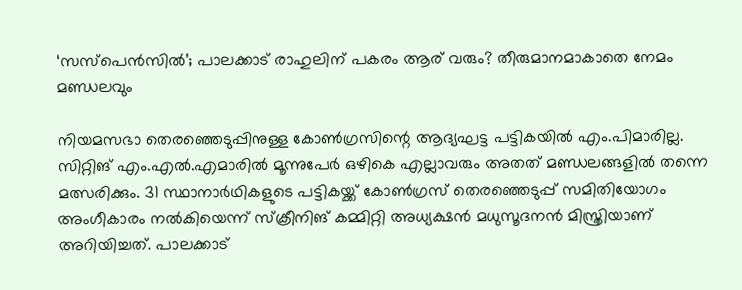‘സസ്പെൻസിൽ’; പാലക്കാട് രാഹുലിന് പകരം ആര് വരും? തീരുമാനമാകാതെ നേമം മണ്ഡലവും

നിയമസഭാ തെരഞ്ഞെടുപ്പിനുള്ള കോൺഗ്രസിന്റെ ആദ്യഘട്ട പട്ടികയിൽ എം.പിമാരില്ല. സിറ്റിങ് എം.എൽ.എമാരിൽ മൂന്നുപേർ ഒഴികെ എല്ലാവരും അതത് മണ്ഡലങ്ങളിൽ തന്നെ മത്സരിക്കും. 31 സ്ഥാനാർഥികളുടെ പട്ടികയ്ക്ക് കോൺഗ്രസ് തെരഞ്ഞെടുപ്പ് സമിതിയോഗം അംഗീകാരം നൽകിയെന്ന് സ്‌ക്രീനിങ് കമ്മിറ്റി അധ്യക്ഷൻ മധുസൂദനൻ മിസ്ത്രിയാണ് അറിയിച്ചത്. പാലക്കാട്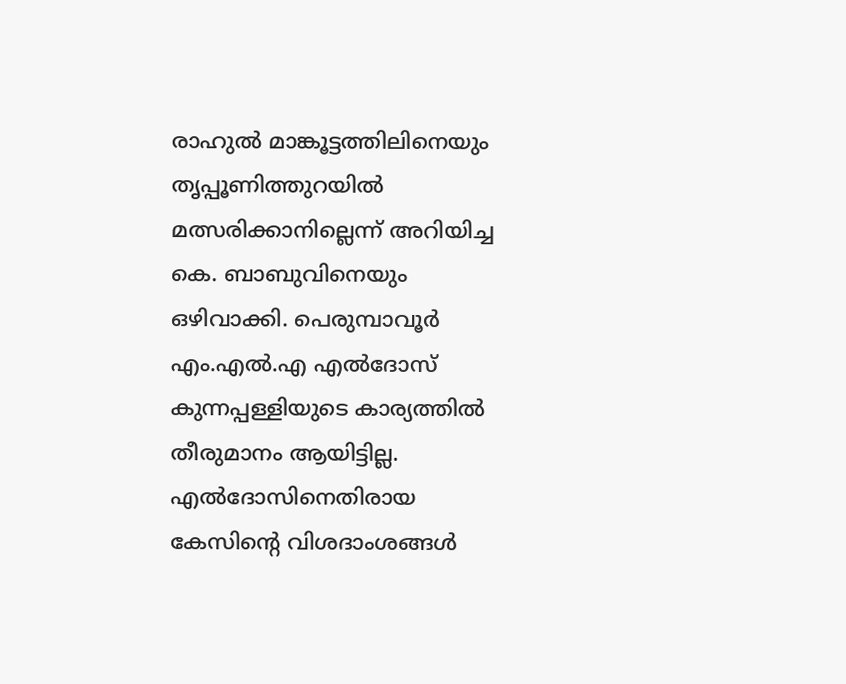രാഹുൽ മാങ്കൂട്ടത്തിലിനെയും തൃപ്പൂണിത്തുറയിൽ മത്സരിക്കാനില്ലെന്ന് അറിയിച്ച കെ. ബാബുവിനെയും ഒഴിവാക്കി. പെരുമ്പാവൂർ എം.എൽ.എ എൽദോസ് കുന്നപ്പള്ളിയുടെ കാര്യത്തിൽ തീരുമാനം ആയിട്ടില്ല. എൽദോസിനെതിരായ കേസിന്റെ വിശദാംശങ്ങൾ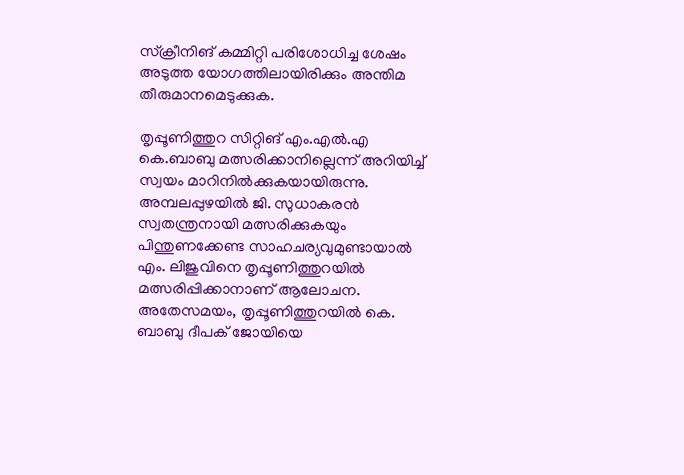സ്‌ക്രീനിങ് കമ്മിറ്റി പരിശോധിച്ച ശേഷം അടുത്ത യോഗത്തിലായിരിക്കും അന്തിമ തീരുമാനമെടുക്കുക.

തൃപ്പൂണിത്തുറ സിറ്റിങ് എം.എൽ.എ കെ.ബാബു മത്സരിക്കാനില്ലെന്ന് അറിയിച്ച് സ്വയം മാറിനിൽക്കുകയായിരുന്നു. അമ്പലപ്പുഴയിൽ ജി. സുധാകരൻ സ്വതന്ത്രനായി മത്സരിക്കുകയും പിന്തുണക്കേണ്ട സാഹചര്യവുമുണ്ടായാൽ എം. ലിജുവിനെ തൃപ്പൂണിത്തുറയിൽ മത്സരിപ്പിക്കാനാണ് ആലോചന. അതേസമയം, തൃപ്പൂണിത്തുറയിൽ കെ. ബാബു ദീപക് ജോയിയെ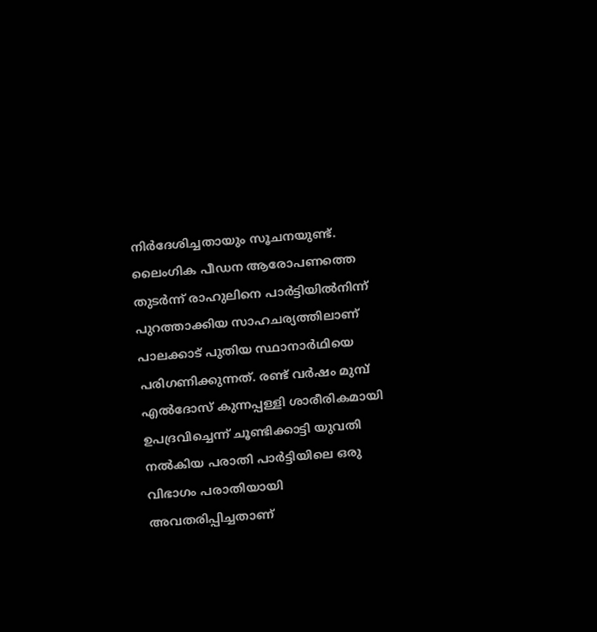നിർദേശിച്ചതായും സൂചനയുണ്ട്. ലൈംഗിക പീഡന ആരോപണത്തെ തുടർന്ന് രാഹുലിനെ പാർട്ടിയിൽനിന്ന് പുറത്താക്കിയ സാഹചര്യത്തിലാണ് പാലക്കാട് പുതിയ സ്ഥാനാർഥിയെ പരിഗണിക്കുന്നത്. രണ്ട് വർഷം മുമ്പ് എൽദോസ് കുന്നപ്പള്ളി ശാരീരികമായി ഉപദ്രവിച്ചെന്ന് ചൂണ്ടിക്കാട്ടി യുവതി നൽകിയ പരാതി പാർട്ടിയിലെ ഒരു വിഭാഗം പരാതിയായി അവതരിപ്പിച്ചതാണ്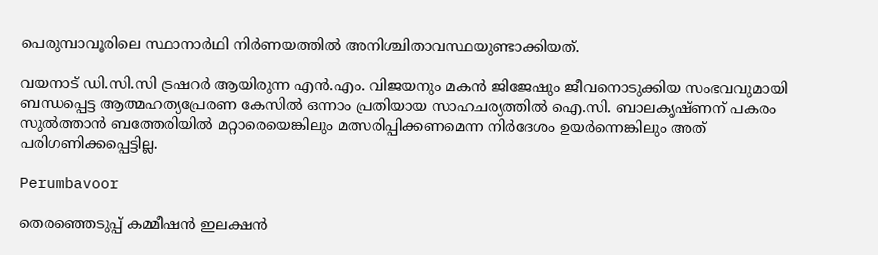പെരുമ്പാവൂരിലെ സ്ഥാനാർഥി നിർണയത്തിൽ അനിശ്ചിതാവസ്ഥയുണ്ടാക്കിയത്.

വയനാട് ഡി.സി.സി ട്രഷറർ ആയിരുന്ന എൻ.എം. വിജയനും മകൻ ജിജേഷും ജീവനൊടുക്കിയ സംഭവവുമായി ബന്ധപ്പെട്ട ആത്മഹത്യപ്രേരണ കേസിൽ ഒന്നാം പ്രതിയായ സാഹചര്യത്തിൽ ഐ.സി. ബാലകൃഷ്ണന് പകരം സുൽത്താൻ ബത്തേരിയിൽ മറ്റാരെയെങ്കിലും മത്സരിപ്പിക്കണമെന്ന നിർദേശം ഉയർന്നെങ്കിലും അത് പരിഗണിക്കപ്പെട്ടില്ല.

Perumbavoor

തെരഞ്ഞെടുപ്പ് കമ്മീഷൻ ഇലക്ഷൻ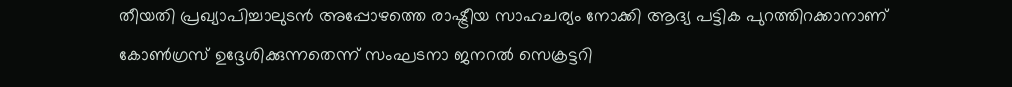തീയതി പ്രഖ്യാപിച്ചാലുടൻ അപ്പോഴത്തെ രാഷ്ട്രീയ സാഹചര്യം നോക്കി ആദ്യ പട്ടിക പുറത്തിറക്കാനാണ് കോൺഗ്രസ് ഉദ്ദേശിക്കുന്നതെന്ന് സംഘടനാ ജനറൽ സെക്രട്ടറി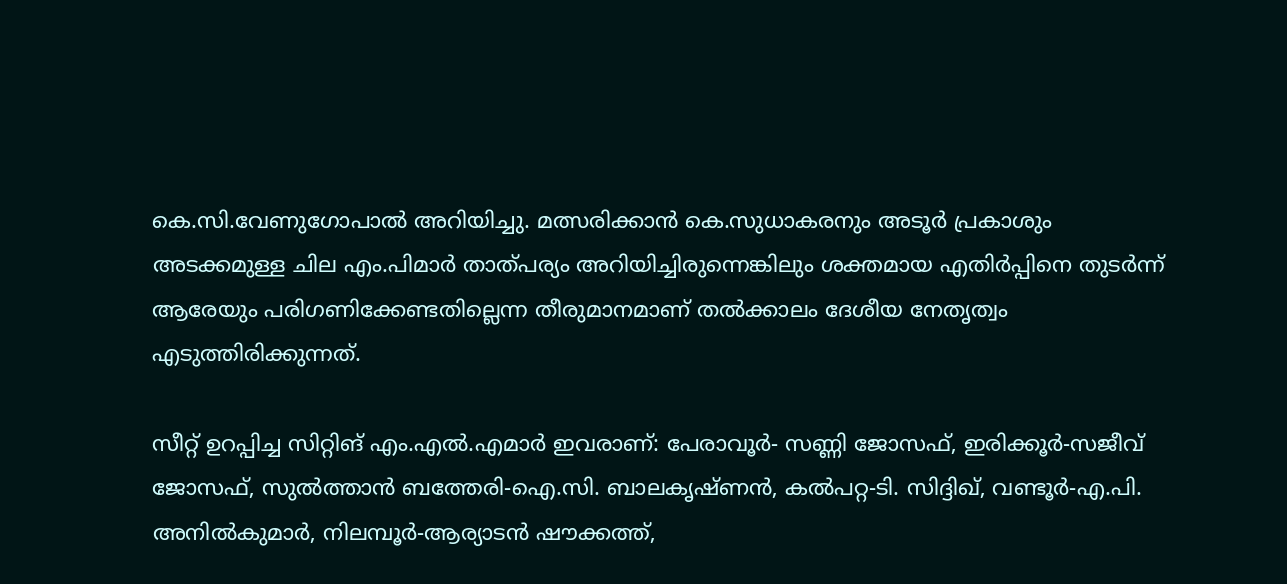കെ.സി.വേണുഗോപാൽ അറിയിച്ചു. മത്സരിക്കാൻ കെ.സുധാകരനും അടൂർ പ്രകാശും അടക്കമുള്ള ചില എം.പിമാർ താത്പര്യം അറിയിച്ചിരുന്നെങ്കിലും ശക്തമായ എതിർപ്പിനെ തുടർന്ന് ആരേയും പരിഗണിക്കേണ്ടതില്ലെന്ന തീരുമാനമാണ് തൽക്കാലം ദേശീയ നേതൃത്വം എടുത്തിരിക്കുന്നത്.

സീറ്റ് ഉറപ്പിച്ച സിറ്റിങ് എം.എൽ.എമാർ ഇവരാണ്: പേരാവൂർ- സണ്ണി ജോസഫ്, ഇരിക്കൂർ-സജീവ് ജോസഫ്, സുൽത്താൻ ബത്തേരി-ഐ.സി. ബാലകൃഷ്ണൻ, കൽപറ്റ-ടി. സിദ്ദിഖ്, വണ്ടൂർ-എ.പി. അനിൽകുമാർ, നിലമ്പൂർ-ആര്യാടൻ ഷൗക്കത്ത്,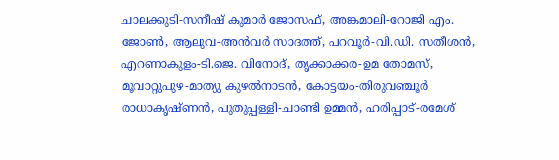ചാലക്കുടി-സനീഷ് കുമാർ ജോസഫ്, അങ്കമാലി-റോജി എം. ജോൺ, ആലുവ-അൻവർ സാദത്ത്, പറവൂർ-വി.ഡി. സതീശൻ, എറണാകുളം-ടി.ജെ. വിനോദ്, തൃക്കാക്കര-ഉമ തോമസ്, മൂവാറ്റുപുഴ-മാത്യു കുഴൽനാടൻ, കോട്ടയം-തിരുവഞ്ചൂർ രാധാകൃഷ്ണൻ, പുതുപ്പള്ളി-ചാണ്ടി ഉമ്മൻ, ഹരിപ്പാട്-രമേശ്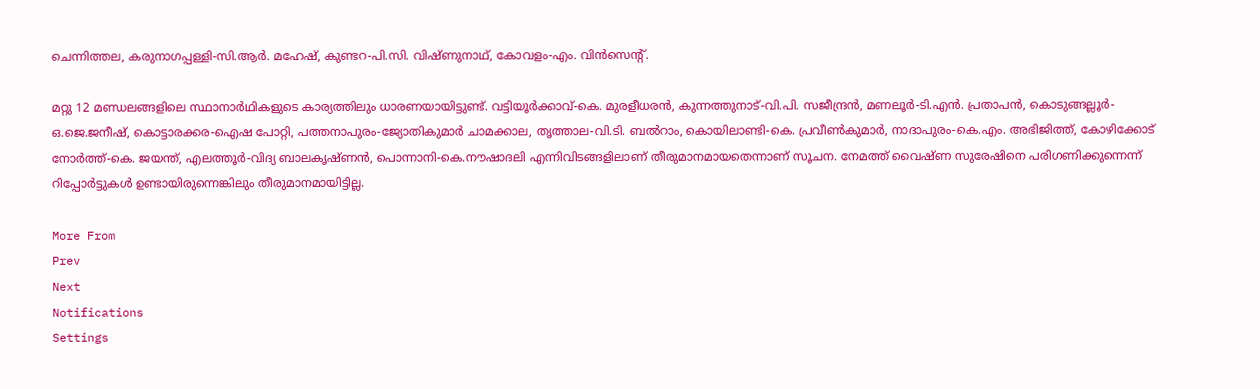ചെന്നിത്തല, കരുനാഗപ്പള്ളി-സി.ആർ. മഹേഷ്, കുണ്ടറ-പി.സി. വിഷ്ണുനാഥ്, കോവളം-എം. വിൻസെന്റ്.

മറ്റു 12 മണ്ഡലങ്ങളിലെ സ്ഥാനാർഥികളുടെ കാര്യത്തിലും ധാരണയായിട്ടുണ്ട്. വട്ടിയൂർക്കാവ്-കെ. മുരളീധരൻ, കുന്നത്തുനാട്-വി.പി. സജീന്ദ്രൻ, മണലൂർ-ടി.എൻ. പ്രതാപൻ, കൊടുങ്ങല്ലൂർ-ഒ.ജെ.ജനീഷ്, കൊട്ടാരക്കര-ഐഷ പോറ്റി, പത്തനാപുരം-ജ്യോതികുമാർ ചാമക്കാല, തൃത്താല-വി.ടി. ബൽറാം, കൊയിലാണ്ടി-കെ. പ്രവീൺകുമാർ, നാദാപുരം-കെ.എം. അഭിജിത്ത്, കോഴിക്കോട് നോർത്ത്-കെ. ജയന്ത്, എലത്തൂർ-വിദ്യ ബാലകൃഷ്ണൻ, പൊന്നാനി-കെ.നൗഷാദലി എന്നിവിടങ്ങളിലാണ് തീരുമാനമായതെന്നാണ് സൂചന. നേമത്ത് വൈഷ്ണ സുരേഷിനെ പരിഗണിക്കുന്നെന്ന് റിപ്പോർട്ടുകൾ ഉണ്ടായിരുന്നെങ്കിലും തീരുമാനമായിട്ടില്ല.

More From
Prev
Next
Notifications
Settings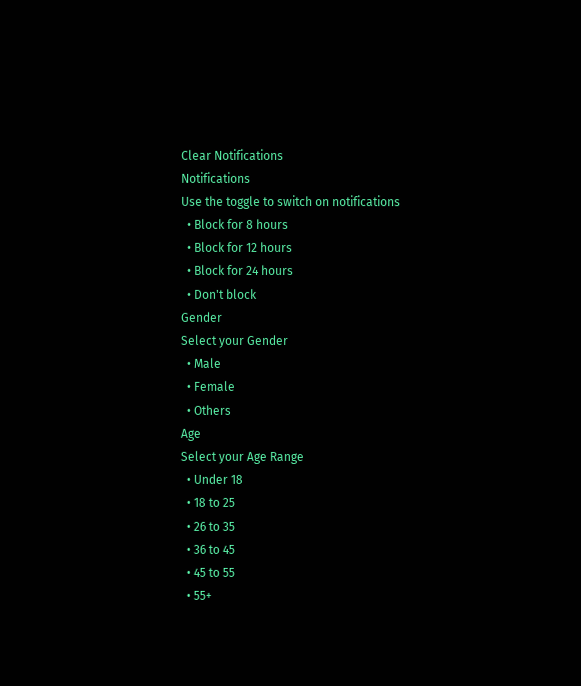Clear Notifications
Notifications
Use the toggle to switch on notifications
  • Block for 8 hours
  • Block for 12 hours
  • Block for 24 hours
  • Don't block
Gender
Select your Gender
  • Male
  • Female
  • Others
Age
Select your Age Range
  • Under 18
  • 18 to 25
  • 26 to 35
  • 36 to 45
  • 45 to 55
  • 55+